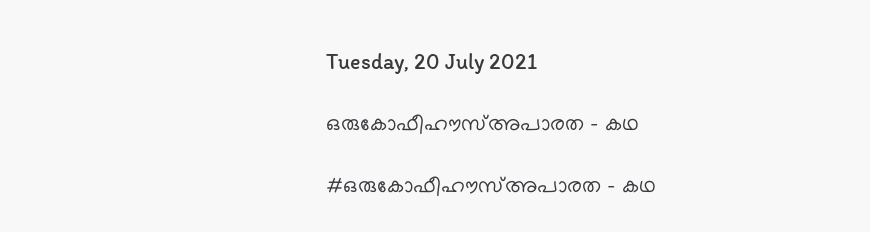Tuesday, 20 July 2021

ഒരുകോഫീഹൗസ്അപാരത - കഥ

#ഒരുകോഫീഹൗസ്അപാരത - കഥ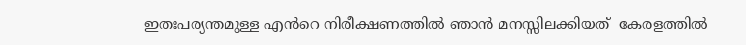ഇതഃപര്യന്തമുള്ള എൻറെ നിരീക്ഷണത്തിൽ ഞാൻ മനസ്സിലക്കിയത്  കേരളത്തിൽ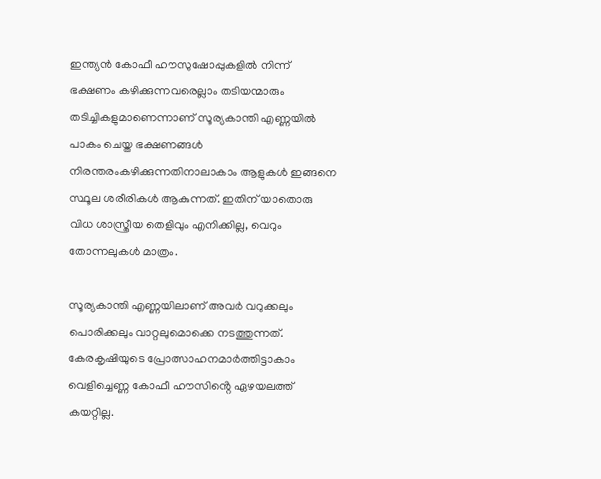ഇന്ത്യൻ കോഫീ ഹൗസുഷോപ്പുകളിൽ നിന്ന് ഭക്ഷണം കഴിക്കുന്നവരെല്ലാം തടിയന്മാരും തടിച്ചികളുമാണെന്നാണ് സൂര്യകാന്തി എണ്ണയിൽ  പാകം ചെയ്ത ഭക്ഷണങ്ങൾ നിരന്തരംകഴിക്കുന്നതിനാലാകാം ആളുകൾ ഇങ്ങനെ സ്ഥൂല ശരീരികൾ ആകുന്നത്. ഇതിന് യാതൊരു വിധ ശാസ്ത്രീയ തെളിവും എനിക്കില്ല, വെറും തോന്നലുകൾ മാത്രം.

സൂര്യകാന്തി എണ്ണയിലാണ് അവർ വറുക്കലും പൊരിക്കലും വാറ്റലുമൊക്കെ നടത്തുന്നത്. കേരകൃഷിയുടെ പ്രോത്സാഹനമാർത്തിട്ടാകാം വെളിച്ചെണ്ണ കോഫീ ഹൗസിൻ്റെ ഏഴയലത്ത് കയറ്റില്ല.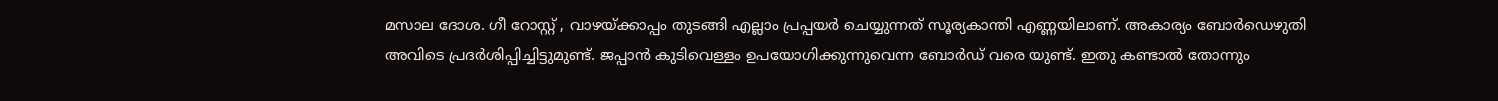മസാല ദോശ. ഗീ റോസ്റ്റ് , വാഴയ്ക്കാപ്പം തുടങ്ങി എല്ലാം പ്രപ്പയർ ചെയ്യുന്നത് സൂര്യകാന്തി എണ്ണയിലാണ്. അകാര്യം ബോർഡെഴുതി അവിടെ പ്രദർശിപ്പിച്ചിട്ടുമുണ്ട്. ജപ്പാൻ കുടിവെള്ളം ഉപയോഗിക്കുന്നുവെന്ന ബോർഡ് വരെ യുണ്ട്. ഇതു കണ്ടാൽ തോന്നും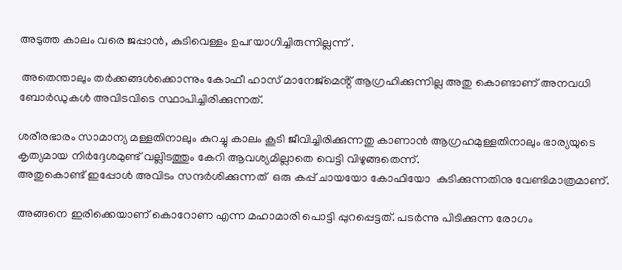അടുത്ത കാലം വരെ ജപ്പാൻ, കുടിവെള്ളം ഉപrയാഗിച്ചിരുന്നില്ലന്ന് .

 അതെന്താലും തർക്കങ്ങൾക്കൊന്നും കോഫീ ഹാസ് മാനേജ്മെൻ്റ് ആഗ്രഹിക്കുന്നില്ല അതു കൊണ്ടാണ് അനവധി ബോർഡുകൾ അവിടവിടെ സ്ഥാപിച്ചിരിക്കുന്നത്.

ശരീരഭാരം സാമാന്യ മള്ളതിനാലും കുറച്ചു കാലം കൂടി ജീവിച്ചിരിക്കുന്നതു കാണാൻ ആഗ്രഹമുള്ളതിനാലും ഭാര്യയുടെ കൃത്യമായ നിർദ്ദേശമുണ്ട് വല്ലിടത്തും കേറി ആവശ്യമില്ലാതെ വെട്ടി വിഴുങ്ങതെന്ന്.
അതുകൊണ്ട് ഇപ്പോൾ അവിടം സന്ദർശിക്കുന്നത്  ഒരു കപ്പ് ചായയോ കോഫിയോ  കുടിക്കുന്നതിനു വേണ്ടിമാത്രമാണ്.

അങ്ങനെ ഇരിക്കെയാണ് കൊറോണ എന്ന മഹാമാരി പൊട്ടി പ്പുറപ്പെട്ടത്. പടർന്നു പിടിക്കുന്ന രോഗം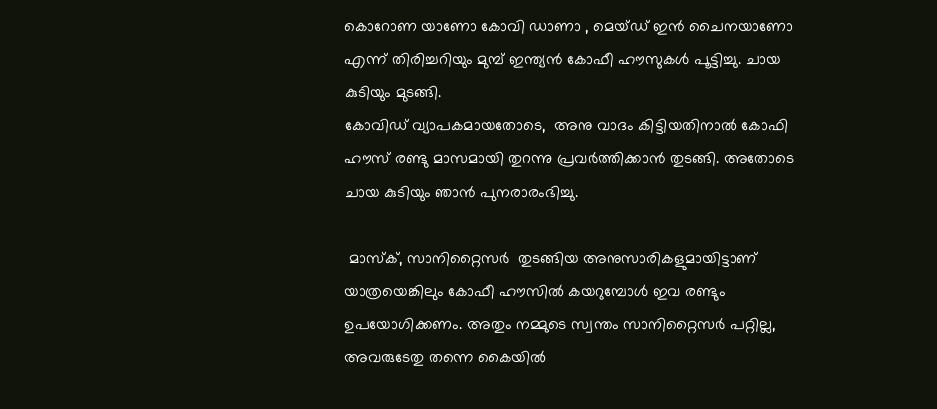കൊറോണ യാണോ കോവി ഡാണാ , മെയ്ഡ് ഇൻ ചൈനയാണോ എന്ന് തിരിച്ചറിയും മുമ്പ് ഇന്ത്യൻ കോഫീ ഹൗസുകൾ പൂട്ടിച്ചു. ചായ കുടിയും മുടങ്ങി.
കോവിഡ് വ്യാപകമായതോടെ,  അനു വാദം കിട്ടിയതിനാൽ കോഫി ഹൗസ് രണ്ടു മാസമായി തുറന്നു പ്രവർത്തിക്കാൻ തുടങ്ങി. അതോടെ ചായ കുടിയും ഞാൻ പുനരാരംഭിച്ചു.

 മാസ്ക്, സാനിറ്റൈസർ  തുടങ്ങിയ അനുസാരികളുമായിട്ടാണ് യാത്രയെങ്കിലും കോഫീ ഹൗസിൽ കയറുമ്പോൾ ഇവ രണ്ടും ഉപയോഗിക്കണം. അതും നമ്മുടെ സ്വന്തം സാനിറ്റൈസർ പറ്റില്ല, അവരുടേതു തന്നെ കൈയിൽ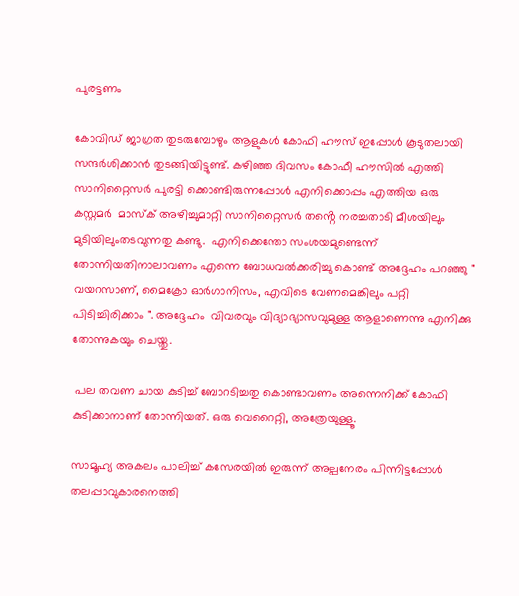പുരട്ടണം

കോവിഡ് ജാഗ്രത തുടരുമ്പോഴും ആളുകൾ കോഫി ഹൗസ് ഇപ്പോൾ കൂടുതലായി സന്ദർശിക്കാൻ തുടങ്ങിയിട്ടുണ്ട്. കഴിഞ്ഞ ദിവസം കോഫീ ഹൗസിൽ എത്തി സാനിറ്റൈസർ പുരട്ടി ക്കൊണ്ടിരുന്നപ്പോൾ എനിക്കൊപ്പം എത്തിയ ഒരു കസ്റ്റമർ  മാസ്ക് അഴിച്ചുമാറ്റി സാനിറ്റൈസർ തൻ്റെ നരച്ചതാടി മീശയിലും മുടിയിലുംതടവുന്നതു കണ്ടു.  എനിക്കെന്തോ സംശയമുണ്ടെന്ന് തോന്നിയതിനാലാവണം എന്നെ ബോധവൽക്കരിച്ചു കൊണ്ട് അദ്ദേഹം പറഞ്ഞു " വയറസാണ്, മൈക്രോ ഓർഗാനിസം, എവിടെ വേണമെങ്കിലും പറ്റി പിടിച്ചിരിക്കാം ". അദ്ദേഹം  വിവരവും വിദ്യാഭ്യാസവുമുള്ള ആളാണെന്നു എനിക്കു തോന്നുകയും ചെയ്തു.

 പല തവണ ചായ കുടിച്ച് ബോറടിച്ചതു കൊണ്ടാവണം അന്നെനിക്ക് കോഫി കുടിക്കാനാണ് തോന്നിയത്. ഒരു വെറൈറ്റി, അത്രേയുള്ളൂ.

സാമൂഹ്യ അകലം പാലിച്ച് കസേരയിൽ ഇരുന്ന് അല്പനേരം പിന്നിട്ടപ്പോൾ തലപ്പാവുകാരനെത്തി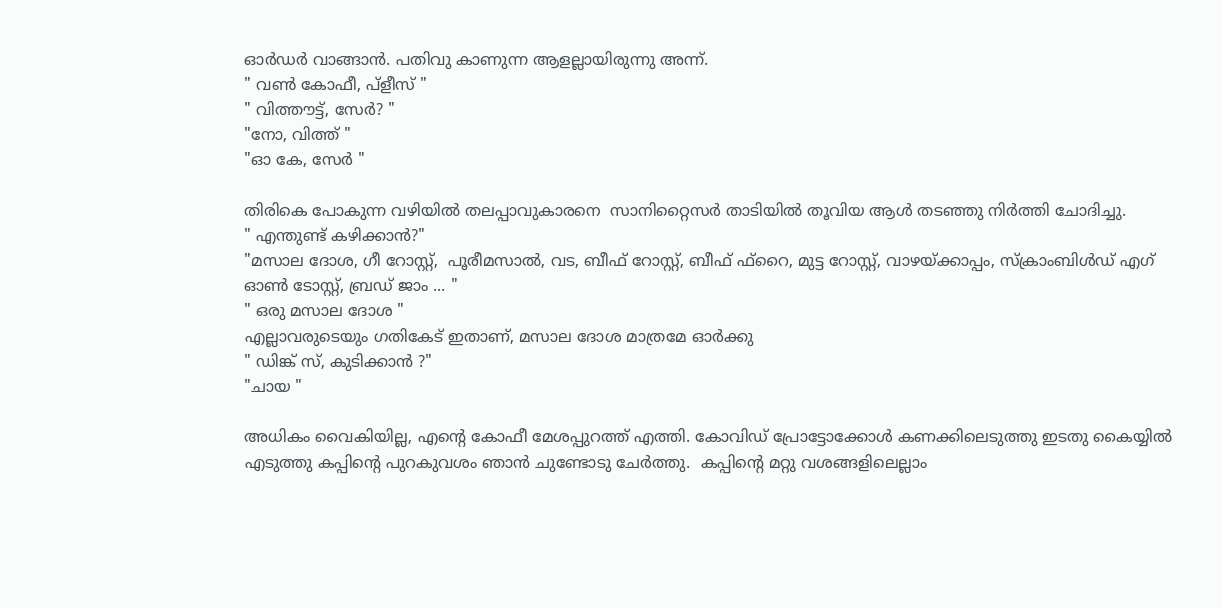ഓർഡർ വാങ്ങാൻ. പതിവു കാണുന്ന ആളല്ലായിരുന്നു അന്ന്.
" വൺ കോഫീ, പ്ളീസ് "
" വിത്തൗട്ട്, സേർ? "
"നോ, വിത്ത് "
"ഓ കേ, സേർ "

തിരികെ പോകുന്ന വഴിയിൽ തലപ്പാവുകാരനെ  സാനിറ്റൈസർ താടിയിൽ തൂവിയ ആൾ തടഞ്ഞു നിർത്തി ചോദിച്ചു.
" എന്തുണ്ട്‌ കഴിക്കാൻ?"
"മസാല ദോശ, ഗീ റോസ്റ്റ്,  പൂരീമസാൽ, വട, ബീഫ് റോസ്റ്റ്, ബീഫ് ഫ്റൈ, മുട്ട റോസ്റ്റ്, വാഴയ്ക്കാപ്പം, സ്ക്രാംബിൾഡ് എഗ് ഓൺ ടോസ്റ്റ്, ബ്രഡ് ജാം ... "
" ഒരു മസാല ദോശ "
എല്ലാവരുടെയും ഗതികേട് ഇതാണ്, മസാല ദോശ മാത്രമേ ഓർക്കു
" ഡിങ്ക് സ്, കുടിക്കാൻ ?"
"ചായ "

അധികം വൈകിയില്ല, എൻ്റെ കോഫീ മേശപ്പുറത്ത് എത്തി. കോവിഡ് പ്രോട്ടോക്കോൾ കണക്കിലെടുത്തു ഇടതു കൈയ്യിൽ എടുത്തു കപ്പിൻ്റെ പുറകുവശം ഞാൻ ചുണ്ടോടു ചേർത്തു.  കപ്പിൻ്റെ മറ്റു വശങ്ങളിലെല്ലാം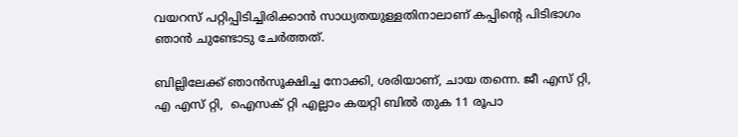വയറസ് പറ്റിപ്പിടിച്ചിരിക്കാൻ സാധ്യതയുള്ളതിനാലാണ് കപ്പിൻ്റെ പിടിഭാഗം ഞാൻ ചുണ്ടോടു ചേർത്തത്.

ബില്ലിലേക്ക് ഞാൻസൂക്ഷിച്ച നോക്കി, ശരിയാണ്, ചായ തന്നെ. ജീ എസ് റ്റി, എ എസ് റ്റി,  ഐസക് റ്റി എല്ലാം കയറ്റി ബിൽ തുക 11 രൂപാ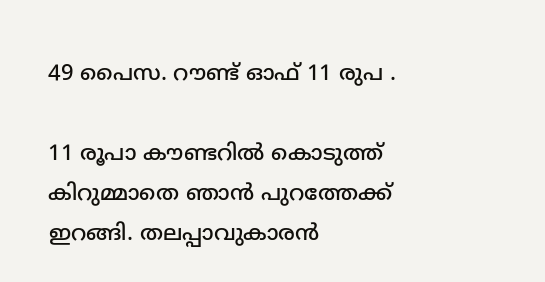49 പൈസ. റൗണ്ട് ഓഫ് 11 രുപ .

11 രൂപാ കൗണ്ടറിൽ കൊടുത്ത് കിറുമ്മാതെ ഞാൻ പുറത്തേക്ക് ഇറങ്ങി. തലപ്പാവുകാരൻ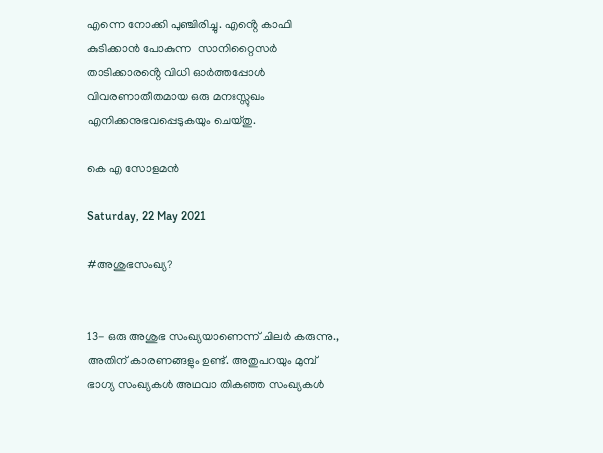എന്നെ നോക്കി പുഞ്ചിരിച്ചു. എൻ്റെ കാഫി കുടിക്കാൻ പോകുന്ന  സാനിറ്റൈസർ താടിക്കാരൻ്റെ വിധി ഓർത്തപ്പോൾ വിവരണാതീതമായ ഒരു മനഃസ്സുഖം എനിക്കനുഭവപ്പെടുകയും ചെയ്തു.

കെ എ സോളമൻ

Saturday, 22 May 2021

#അശുഭസംഖ്യ?


13- ഒരു അശുഭ സംഖ്യയാണെന്ന് ചിലർ കരുന്നു., അതിന് കാരണങ്ങളും ഉണ്ട്. അതുപറയും മുമ്പ് ഭാഗ്യ സംഖ്യകൾ അഥവാ തികഞ്ഞ സംഖ്യകൾ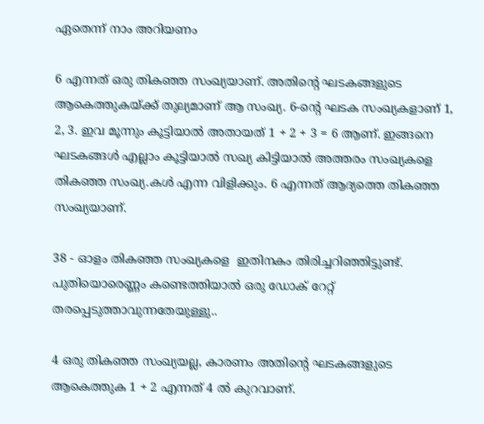ഏതെന്ന് നാം അറിയണം

6 എന്നത് ഒരു തികഞ്ഞ സംഖ്യയാണ്. അതിന്റെ ഘടകങ്ങളുടെ ആകെത്തുകയ്ക്ക് തുല്യമാണ് ആ സംഖ്യ. 6-ൻ്റെ ഘടക സംഖ്യകളാണ് 1, 2, 3. ഇവ മൂന്നും കൂട്ടിയാൽ അതായത് 1 + 2 + 3 = 6 ആണ്. ഇങ്ങനെ ഘടകങ്ങൾ എല്ലാം കൂട്ടിയാൽ സഖ്യ കിട്ടിയാൽ അത്തരം സംഖ്യകളെ തികഞ്ഞ സംഖ്യ.കൾ എന്ന വിളിക്കും. 6 എന്നത് ആദ്യത്തെ തികഞ്ഞ സംഖ്യയാണ്.

38 - ഓളം തികഞ്ഞ സംഖ്യകളെ  ഇതിനകം തിരിച്ചറിഞ്ഞിട്ടുണ്ട്‌. പുതിയൊരെണ്ണം കണ്ടെത്തിയാൽ ഒരു ഡോക് റേറ്റ് തരപ്പെടുത്താവുന്നതേയുള്ളു..

4 ഒരു തികഞ്ഞ സംഖ്യയല്ല, കാരണം അതിന്റെ ഘടകങ്ങളുടെ ആകെത്തുക 1 + 2 എന്നത് 4 ൽ കുറവാണ്.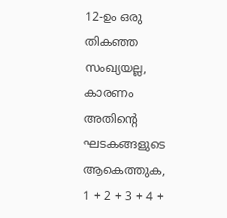12-ഉം ഒരു തികഞ്ഞ സംഖ്യയല്ല, കാരണം അതിന്റെ ഘടകങ്ങളുടെ ആകെത്തുക, 1 + 2 + 3 + 4 +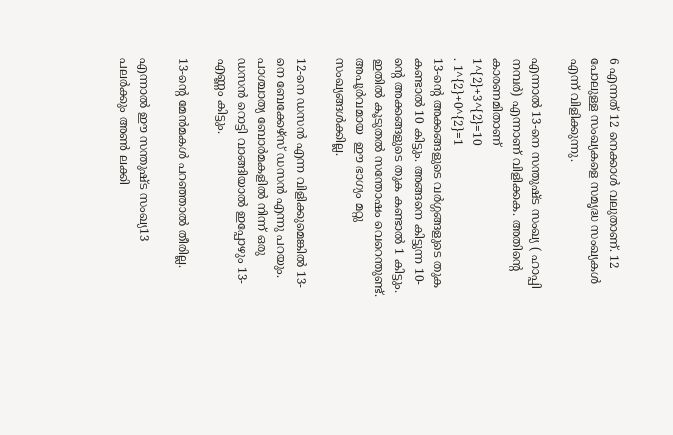6 എന്നത് 12 നെക്കാൾ വലുതാണ്. 12 പോലുള്ള സംഖ്യകളെ സമൃദ്ധ സംഖ്യകൾ എന്ന് വിളിക്കുന്നു.

എന്നാൽ 13-നെ സന്തുഷ്ട സംഖ്യ ( ഹാപ്പി നമ്പർ) എന്നാണ് വിളിക്കക. അതിൻ്റെ കാരണമിതാണ്
1^{2}+3^{2}=10
. 1^{2}+0^{2}=1
13-ൻ്റെ അക്കങ്ങളുടെ വർഗ്ഗങ്ങളുടെ തുക കണ്ടാൽ 10 കിട്ടും. അങ്ങനെ കിട്ടുന്ന 10-ൻ്റെ അക്കങ്ങളുടെ തുക കണ്ടാൽ 1 കിട്ടും. ഇതിൽ കൂടുതൽ സന്തോഷം വെറെന്തുണ്ട്. അപൂർവമായ  ഈ ഭാഗ്യം മറ്റു സംഖ്യങ്ങൾക്കില്ല.

12-നെ ഡസൻ എന്ന വിളിക്കുമെങ്കിൽ 13-നെ ബേക്കേഴ്സ് ഡസൻ എന്നു പറയും. പാശ്ചാത്യ ബോർമകളിൽ നിന്ന് ഒരു ഡസൻ റൊട്ടി വാങ്ങിയാൽ ഇപ്പോഴും 13- എണ്ണം കിട്ടും.

13-ൻ്റെ മേൻമകൾ പറഞ്ഞാൽ തീരില്ല.

എന്നാൽ ഈ സന്തുഷ്ട സംഖ്യ13 പലർക്കും അൺ ലക്കി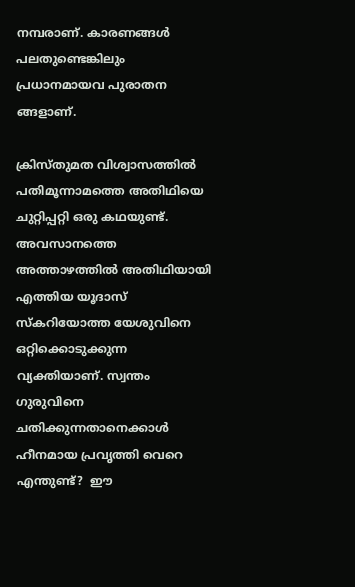നമ്പരാണ്. കാരണങ്ങൾ പലതുണ്ടെങ്കിലും പ്രധാനമായവ പുരാതന ങ്ങളാണ്.

ക്രിസ്തുമത വിശ്വാസത്തിൽ പതിമൂന്നാമത്തെ അതിഥിയെ ചുറ്റിപ്പറ്റി ഒരു കഥയുണ്ട്. അവസാനത്തെ അത്താഴത്തിൽ അതിഥിയായി എത്തിയ യൂദാസ് സ്‌കറിയോത്ത യേശുവിനെ ഒറ്റിക്കൊടുക്കുന്ന വ്യക്തിയാണ്. സ്വന്തം ഗുരുവിനെ ചതിക്കുന്നതാനെക്കാൾ ഹീനമായ പ്രവൃത്തി വെറെ എന്തുണ്ട്?  ഈ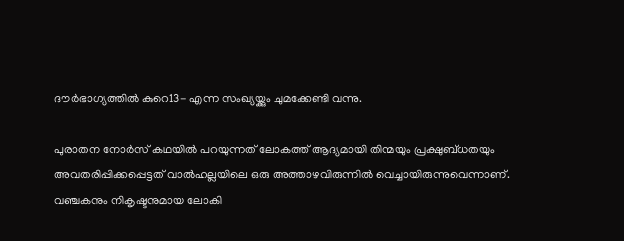ദൗർഭാഗ്യത്തിൽ കുറെ13- എന്ന സംഖ്യയ്ക്കും ചുമക്കേണ്ടി വന്നു.

പുരാതന നോർസ് കഥയിൽ പറയുന്നത് ലോകത്ത് ആദ്യമായി തിന്മയും പ്രക്ഷുബ്ധതയും അവതരിപ്പിക്കപ്പെട്ടത് വാൽഹല്ലയിലെ ഒരു അത്താഴവിരുന്നിൽ വെച്ചായിരുന്നുവെന്നാണ്. വഞ്ചകനും നികൃഷ്ടനുമായ ലോകി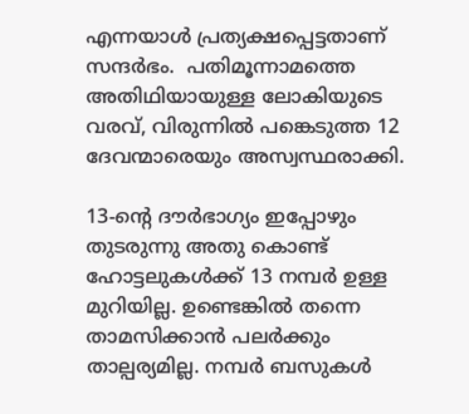എന്നയാൾ പ്രത്യക്ഷപ്പെട്ടതാണ് സന്ദർഭം.  പതിമൂന്നാമത്തെ അതിഥിയായുള്ള ലോകിയുടെ വരവ്, വിരുന്നിൽ പങ്കെടുത്ത 12 ദേവന്മാരെയും അസ്വസ്ഥരാക്കി.

13-ൻ്റെ ദൗർഭാഗ്യം ഇപ്പോഴും തുടരുന്നു അതു കൊണ്ട് ഹോട്ടലുകൾക്ക് 13 നമ്പർ ഉള്ള മുറിയില്ല. ഉണ്ടെങ്കിൽ തന്നെ താമസിക്കാൻ പലർക്കും താല്പര്യമില്ല. നമ്പർ ബസുകൾ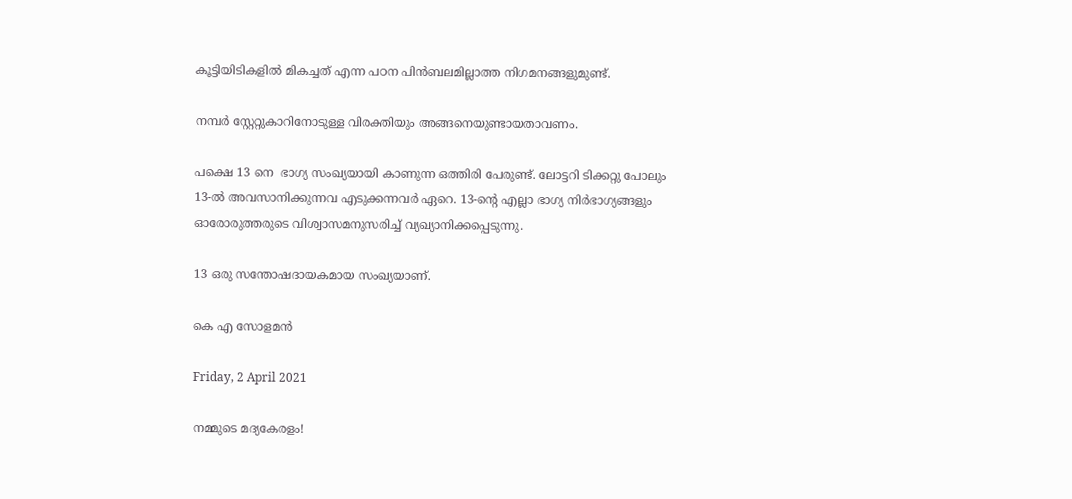കൂട്ടിയിടികളിൽ മികച്ചത് എന്ന പഠന പിൻബലമില്ലാത്ത നിഗമനങ്ങളുമുണ്ട്.

നമ്പർ സ്റ്റേറ്റുകാറിനോടുള്ള വിരക്തിയും അങ്ങനെയുണ്ടായതാവണം.

പക്ഷെ 13 നെ  ഭാഗ്യ സംഖ്യയായി കാണുന്ന ഒത്തിരി പേരുണ്ട്. ലോട്ടറി ടിക്കറ്റു പോലും 13-ൽ അവസാനിക്കുന്നവ എടുക്കന്നവർ ഏറെ. 13-ൻ്റെ എല്ലാ ഭാഗ്യ നിർഭാഗ്യങ്ങളും ഓരോരുത്തരുടെ വിശ്വാസമനുസരിച്ച് വ്യഖ്യാനിക്കപ്പെടുന്നു.

13 ഒരു സന്തോഷദായകമായ സംഖ്യയാണ്.

കെ എ സോളമൻ

Friday, 2 April 2021

നമ്മുടെ മദ്യകേരളം!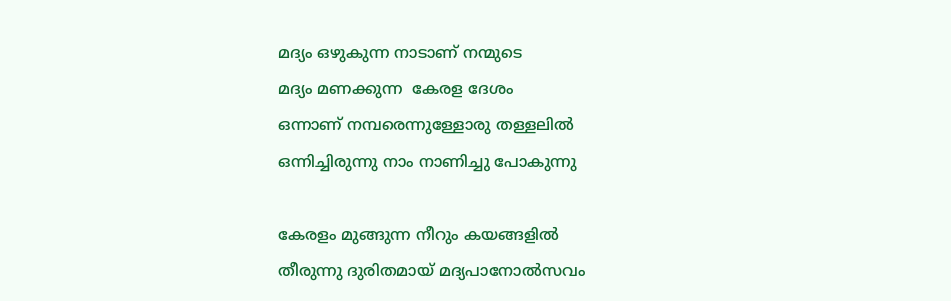മദ്യം ഒഴുകുന്ന നാടാണ് നന്മുടെ
മദ്യം മണക്കുന്ന  കേരള ദേശം
ഒന്നാണ് നമ്പരെന്നുള്ളോരു തള്ളലിൽ
ഒന്നിച്ചിരുന്നു നാം നാണിച്ചു പോകുന്നു

കേരളം മുങ്ങുന്ന നീറും കയങ്ങളിൽ
തീരുന്നു ദുരിതമായ് മദ്യപാനോൽസവം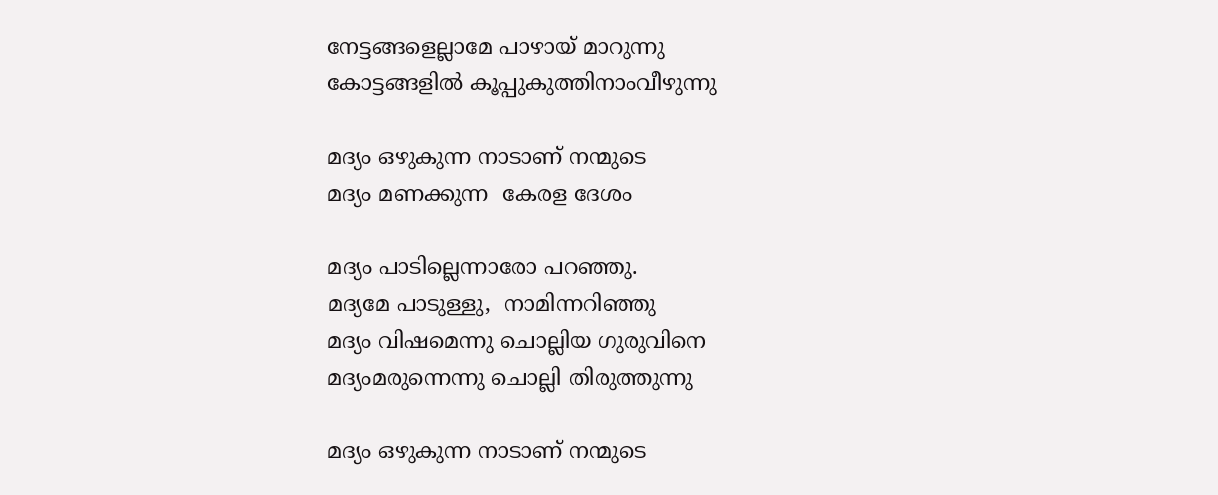നേട്ടങ്ങളെല്ലാമേ പാഴായ് മാറുന്നു
കോട്ടങ്ങളിൽ കൂപ്പുകുത്തിനാംവീഴുന്നു

മദ്യം ഒഴുകുന്ന നാടാണ് നന്മുടെ
മദ്യം മണക്കുന്ന  കേരള ദേശം

മദ്യം പാടില്ലെന്നാരോ പറഞ്ഞു.
മദ്യമേ പാടുള്ളു,  നാമിന്നറിഞ്ഞു
മദ്യം വിഷമെന്നു ചൊല്ലിയ ഗുരുവിനെ
മദ്യംമരുന്നെന്നു ചൊല്ലി തിരുത്തുന്നു

മദ്യം ഒഴുകുന്ന നാടാണ് നന്മുടെ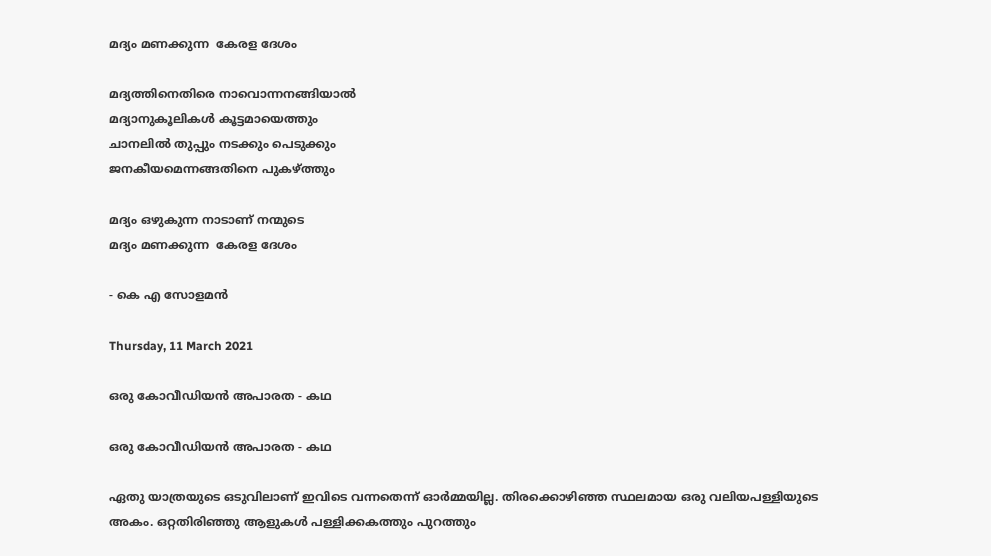മദ്യം മണക്കുന്ന  കേരള ദേശം

മദ്യത്തിനെതിരെ നാവൊന്നനങ്ങിയാൽ
മദ്യാനുകൂലികൾ കൂട്ടമായെത്തും
ചാനലിൽ തുപ്പും നടക്കും പെടുക്കും
ജനകീയമെന്നങ്ങതിനെ പുകഴ്ത്തും

മദ്യം ഒഴുകുന്ന നാടാണ് നന്മുടെ
മദ്യം മണക്കുന്ന  കേരള ദേശം

- കെ എ സോളമൻ

Thursday, 11 March 2021

ഒരു കോവീഡിയൻ അപാരത - കഥ

ഒരു കോവീഡിയൻ അപാരത - കഥ

ഏതു യാത്രയുടെ ഒടുവിലാണ് ഇവിടെ വന്നതെന്ന് ഓർമ്മയില്ല. തിരക്കൊഴിഞ്ഞ സ്ഥലമായ ഒരു വലിയപള്ളിയുടെ അകം. ഒറ്റതിരിഞ്ഞു ആളുകൾ പള്ളിക്കകത്തും പുറത്തും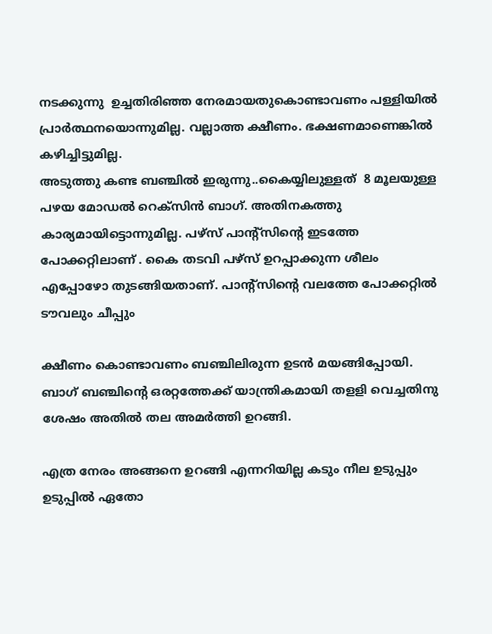നടക്കുന്നു  ഉച്ചതിരിഞ്ഞ നേരമായതുകൊണ്ടാവണം പള്ളിയിൽ പ്രാർത്ഥനയൊന്നുമില്ല. വല്ലാത്ത ക്ഷീണം. ഭക്ഷണമാണെങ്കിൽ കഴിച്ചിട്ടുമില്ല.
അടുത്തു കണ്ട ബഞ്ചിൽ ഇരുന്നു..കൈയ്യിലുള്ളത്  8 മൂലയുള്ള പഴയ മോഡൽ റെക്സിൻ ബാഗ്. അതിനകത്തു കാര്യമായിട്ടൊന്നുമില്ല. പഴ്സ് പാൻ്റ്സിൻ്റെ ഇടത്തേ പോക്കറ്റിലാണ് . കൈ തടവി പഴ്സ് ഉറപ്പാക്കുന്ന ശീലം എപ്പോഴോ തുടങ്ങിയതാണ്. പാൻ്റ്സിൻ്റെ വലത്തേ പോക്കറ്റിൽ ടൗവലും ചീപ്പും

ക്ഷീണം കൊണ്ടാവണം ബഞ്ചിലിരുന്ന ഉടൻ മയങ്ങിപ്പോയി. ബാഗ് ബഞ്ചിൻ്റെ ഒരറ്റത്തേക്ക് യാന്ത്രികമായി തളളി വെച്ചതിനു ശേഷം അതിൽ തല അമർത്തി ഉറങ്ങി.

എത്ര നേരം അങ്ങനെ ഉറങ്ങി എന്നറിയില്ല കടും നീല ഉടുപ്പും ഉടുപ്പിൽ ഏതോ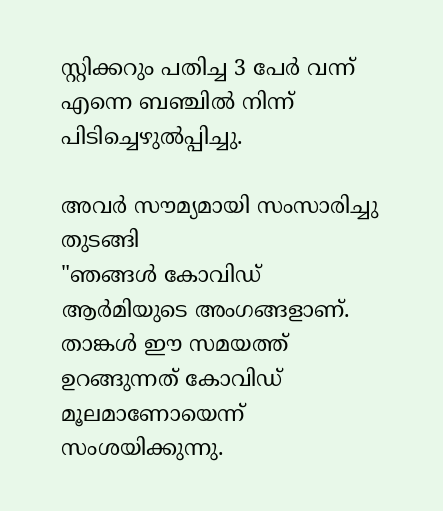സ്റ്റിക്കറും പതിച്ച 3 പേർ വന്ന് എന്നെ ബഞ്ചിൽ നിന്ന് പിടിച്ചെഴുൽപ്പിച്ചു.

അവർ സൗമ്യമായി സംസാരിച്ചു തുടങ്ങി
"ഞങ്ങൾ കോവിഡ് ആർമിയുടെ അംഗങ്ങളാണ്. താങ്കൾ ഈ സമയത്ത് ഉറങ്ങുന്നത് കോവിഡ് മൂലമാണോയെന്ന് സംശയിക്കുന്നു.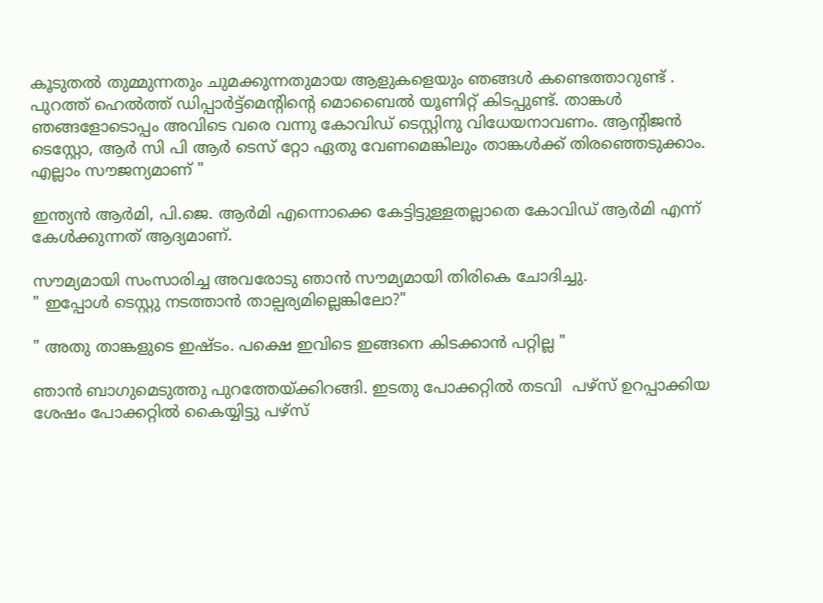കൂടുതൽ തുമ്മുന്നതും ചുമക്കുന്നതുമായ ആളുകളെയും ഞങ്ങൾ കണ്ടെത്താറുണ്ട് . പുറത്ത് ഹെൽത്ത് ഡിപ്പാർട്ട്മെൻ്റിൻ്റെ മൊബൈൽ യൂണിറ്റ് കിടപ്പുണ്ട്. താങ്കൾ ഞങ്ങളോടൊപ്പം അവിടെ വരെ വന്നു കോവിഡ് ടെസ്റ്റിനു വിധേയനാവണം. ആൻ്റിജൻ ടെസ്റ്റോ, ആർ സി പി ആർ ടെസ് റ്റോ ഏതു വേണമെങ്കിലും താങ്കൾക്ക് തിരഞ്ഞെടുക്കാം. എല്ലാം സൗജന്യമാണ് "

ഇന്ത്യൻ ആർമി, പി.ജെ. ആർമി എന്നൊക്കെ കേട്ടിട്ടുള്ളതല്ലാതെ കോവിഡ് ആർമി എന്ന് കേൾക്കുന്നത് ആദ്യമാണ്.

സൗമ്യമായി സംസാരിച്ച അവരോടു ഞാൻ സൗമ്യമായി തിരികെ ചോദിച്ചു.
" ഇപ്പോൾ ടെസ്റ്റു നടത്താൻ താല്പര്യമില്ലെങ്കിലോ?"

" അതു താങ്കളുടെ ഇഷ്ടം. പക്ഷെ ഇവിടെ ഇങ്ങനെ കിടക്കാൻ പറ്റില്ല "

ഞാൻ ബാഗുമെടുത്തു പുറത്തേയ്ക്കിറങ്ങി. ഇടതു പോക്കറ്റിൽ തടവി  പഴ്സ് ഉറപ്പാക്കിയ ശേഷം പോക്കറ്റിൽ കൈയ്യിട്ടു പഴ്സ്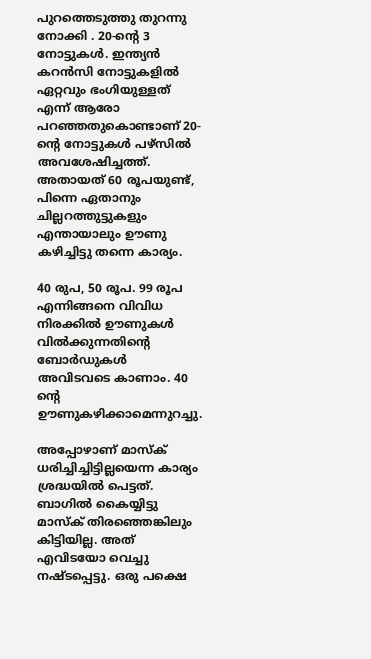പുറത്തെടുത്തു തുറന്നു നോക്കി . 20-ൻ്റെ 3 നോട്ടുകൾ. ഇന്ത്യൻ കറൻസി നോട്ടുകളിൽ ഏറ്റവും ഭംഗിയുള്ളത് എന്ന് ആരോ പറഞ്ഞതുകൊണ്ടാണ് 20-ൻ്റെ നോട്ടുകൾ പഴ്സിൽ അവശേഷിച്ചത്ത്. അതായത് 60 രൂപയുണ്ട്, പിന്നെ ഏതാനും ചില്ലറത്തുട്ടുകളും എന്തായാലും ഊണു കഴിച്ചിട്ടു തന്നെ കാര്യം.

40 രുപ, 50 രൂപ. 99 രൂപ എന്നിങ്ങനെ വിവിധ നിരക്കിൽ ഊണുകൾ വിൽക്കുന്നതിൻ്റെ ബോർഡുകൾ അവിടവടെ കാണാം. 40 ൻ്റെ ഊണുകഴിക്കാമെന്നുറച്ചു.

അപ്പോഴാണ് മാസ്ക്  ധരിച്ചിച്ചിട്ടില്ലയെന്ന കാര്യം ശ്രദ്ധയിൽ പെട്ടത്. ബാഗിൽ കൈയ്യിട്ടു മാസ്ക് തിരഞ്ഞെങ്കിലും കിട്ടിയില്ല. അത് എവിടയോ വെച്ചു നഷ്ടപ്പെട്ടു. ഒരു പക്ഷെ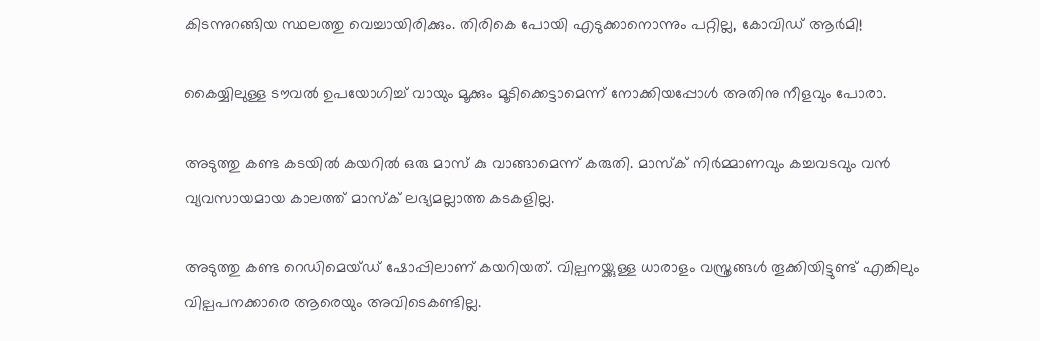കിടന്നുറങ്ങിയ സ്ഥലത്തു വെച്ചായിരിക്കും. തിരികെ പോയി എടുക്കാനൊന്നും പറ്റില്ല, കോവിഡ് ആർമി!

കൈയ്യിലുള്ള ടൗവൽ ഉപയോഗിച്ച് വായും മൂക്കും മൂടിക്കെട്ടാമെന്ന് നോക്കിയപ്പോൾ അതിനു നീളവും പോരാ.

അടുത്തു കണ്ട കടയിൽ കയറിൽ ഒരു മാസ് കു വാങ്ങാമെന്ന് കരുതി. മാസ്ക് നിർമ്മാണവും കച്ചവടവും വൻ വ്യവസായമായ കാലത്ത് മാസ്ക് ലഭ്യമല്ലാത്ത കടകളില്ല.

അടുത്തു കണ്ട റെഡിമെയ്ഡ് ഷോപ്പിലാണ് കയറിയത്. വില്പനയ്ക്കുള്ള ധാരാളം വസ്ത്രങ്ങൾ തൂക്കിയിട്ടുണ്ട് എങ്കിലും വില്പപനക്കാരെ ആരെയും അവിടെകണ്ടില്ല.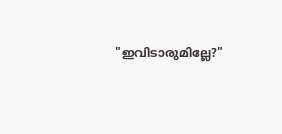"ഇവിടാരുമില്ലേ?"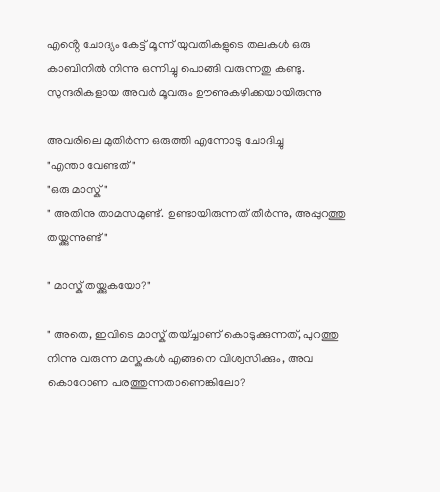എൻ്റെ ചോദ്യം കേട്ട് മൂന്ന് യുവതികളുടെ തലകൾ ഒരു കാബിനിൽ നിന്നു ഒന്നിച്ചു പൊങ്ങി വരുന്നതു കണ്ടു. സുന്ദരികളായ അവർ മൂവരും ഊണുകഴിക്കയായിരുന്നു

അവരിലെ മുതിർന്ന ഒരുത്തി എന്നോടു ചോദിച്ചു
"എന്താ വേണ്ടത് "
"ഒരു മാസ്ക് "
" അതിനു താമസമുണ്ട്. ഉണ്ടായിരുന്നത് തീർന്നു, അപ്പുറത്തു തയ്ക്കുന്നുണ്ട് "

" മാസ്ക് തയ്ക്കുകയോ?"

" അതെ, ഇവിടെ മാസ്ക് തയ്ച്ചാണ് കൊടുക്കുന്നത്, പുറത്തു നിന്നു വരുന്ന മസ്കുകൾ എങ്ങനെ വിശ്വസിക്കും, അവ കൊറോണ പരത്തുന്നതാണെങ്കിലോ?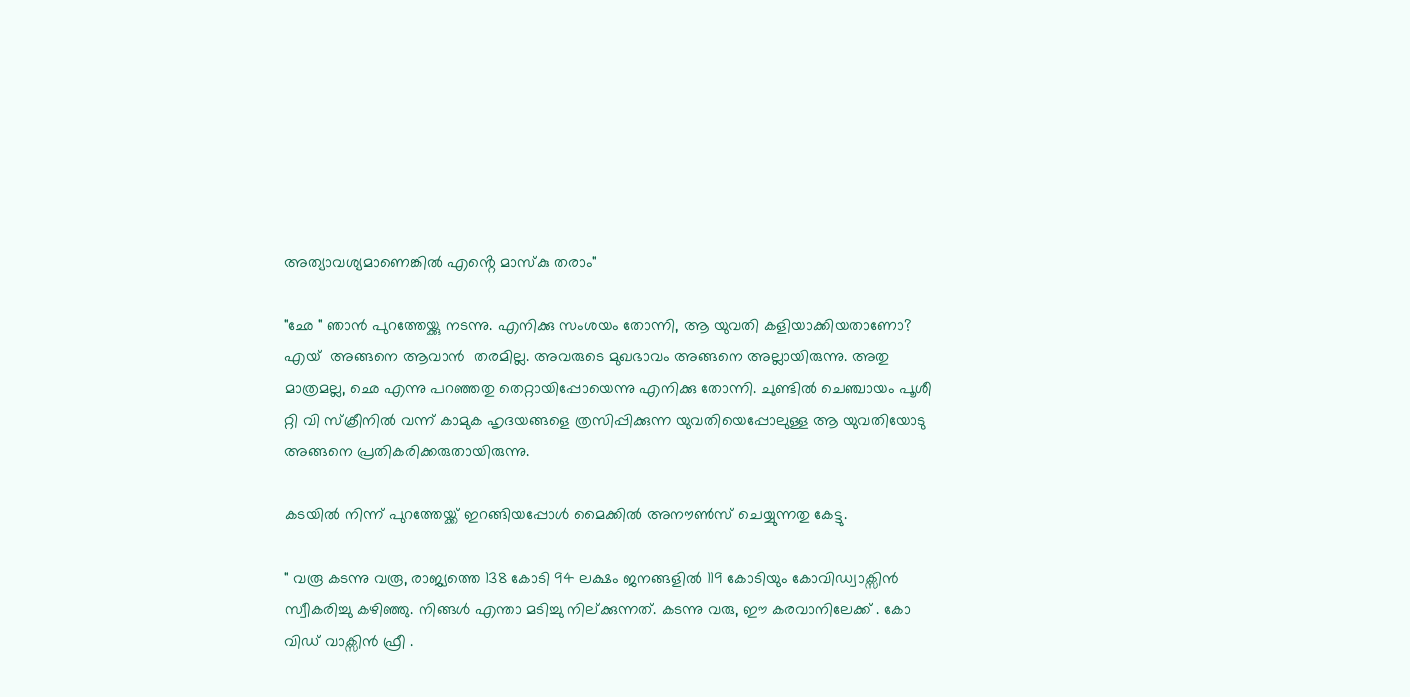അത്യാവശ്യമാണെങ്കിൽ എൻ്റെ മാസ്കു തരാം"

"ഛേ " ഞാൻ പുറത്തേയ്ക്കു നടന്നു. എനിക്കു സംശയം തോന്നി, ആ യുവതി കളിയാക്കിയതാണോ? എയ്  അങ്ങനെ ആവാൻ  തരമില്ല. അവരുടെ മുഖഭാവം അങ്ങനെ അല്ലായിരുന്നു. അതു മാത്രമല്ല, ഛെ എന്നു പറഞ്ഞതു തെറ്റായിപ്പോയെന്നു എനിക്കു തോന്നി. ചുണ്ടിൽ ചെഞ്ചായം പൂശീ റ്റി വി സ്ക്രീനിൽ വന്ന് കാമുക ഹൃദയങ്ങളെ ത്രസിപ്പിക്കുന്ന യുവതിയെപ്പോലുള്ള ആ യുവതിയോടു അങ്ങനെ പ്രതികരിക്കരുതായിരുന്നു.

കടയിൽ നിന്ന് പുറത്തേയ്ക്ക് ഇറങ്ങിയപ്പോൾ മൈക്കിൽ അനൗൺസ് ചെയ്യുന്നതു കേട്ടു.

" വരൂ കടന്നു വരൂ, രാജ്യത്തെ 138 കോടി 94 ലക്ഷം ജനങ്ങളിൽ 119 കോടിയും കോവിഡ്വാക്സിൻ സ്വീകരിച്ചു കഴിഞ്ഞു. നിങ്ങൾ എന്താ മടിച്ചു നില്ക്കുന്നത്. കടന്നു വരു, ഈ കരവാനിലേക്ക് . കോ വിഡ് വാക്സിൻ ഫ്രീ .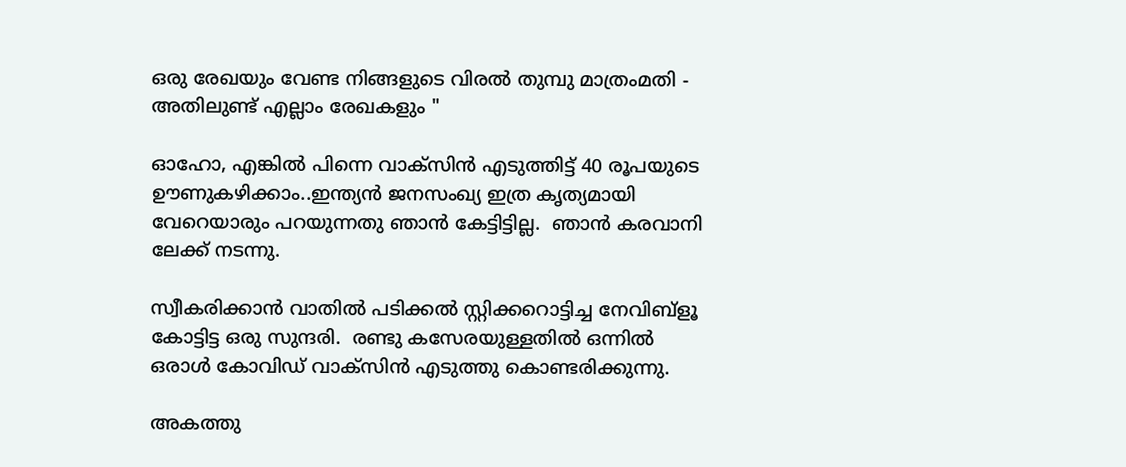ഒരു രേഖയും വേണ്ട നിങ്ങളുടെ വിരൽ തുമ്പു മാത്രംമതി - അതിലുണ്ട് എല്ലാം രേഖകളും "

ഓഹോ, എങ്കിൽ പിന്നെ വാക്സിൻ എടുത്തിട്ട് 40 രൂപയുടെ ഊണുകഴിക്കാം..ഇന്ത്യൻ ജനസംഖ്യ ഇത്ര കൃത്യമായി വേറെയാരും പറയുന്നതു ഞാൻ കേട്ടിട്ടില്ല.  ഞാൻ കരവാനി ലേക്ക് നടന്നു.

സ്വീകരിക്കാൻ വാതിൽ പടിക്കൽ സ്റ്റിക്കറൊട്ടിച്ച നേവിബ്ളൂ കോട്ടിട്ട ഒരു സുന്ദരി.  രണ്ടു കസേരയുള്ളതിൽ ഒന്നിൽ ഒരാൾ കോവിഡ് വാക്സിൻ എടുത്തു കൊണ്ടരിക്കുന്നു.

അകത്തു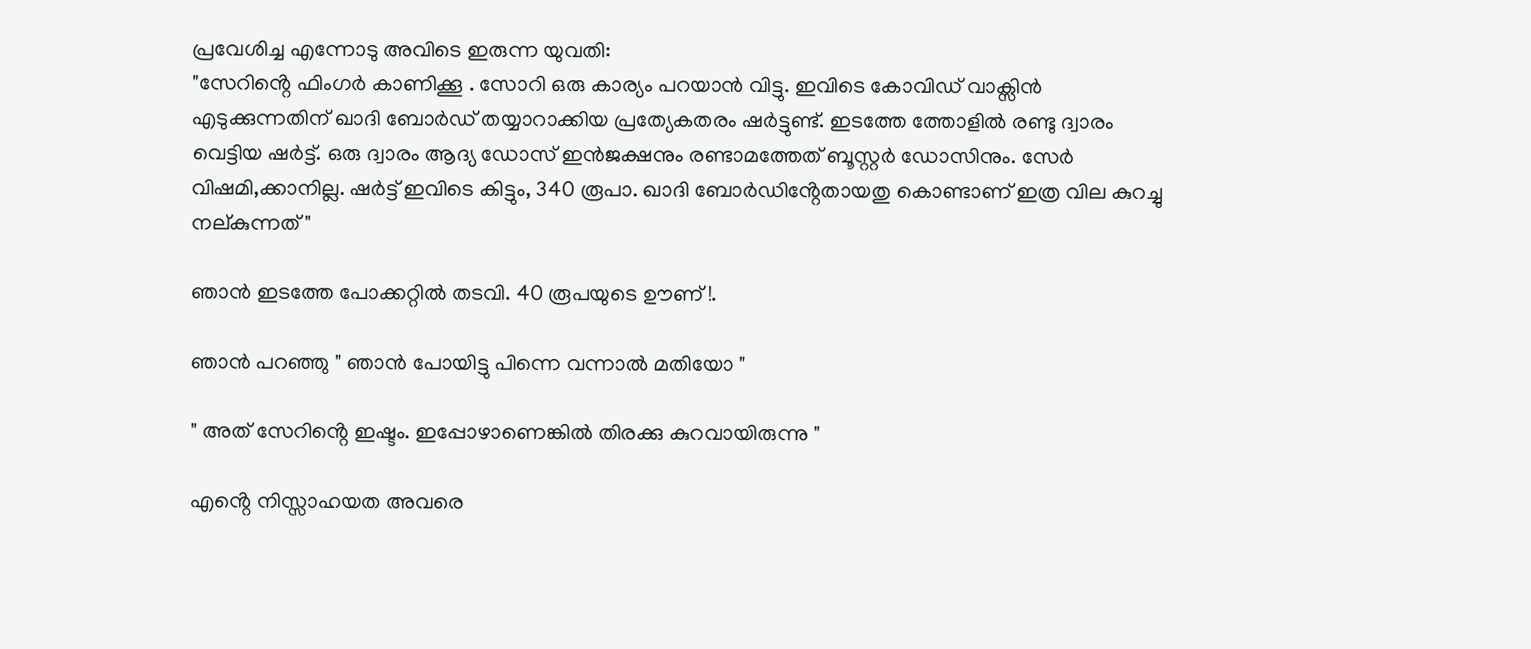പ്രവേശിച്ച എന്നോടു അവിടെ ഇരുന്ന യുവതി:
"സേറിൻ്റെ ഫിംഗർ കാണിക്കൂ . സോറി ഒരു കാര്യം പറയാൻ വിട്ടു. ഇവിടെ കോവിഡ് വാക്സിൻ എടുക്കുന്നതിന് ഖാദി ബോർഡ് തയ്യാറാക്കിയ പ്രത്യേകതരം ഷർട്ടുണ്ട്. ഇടത്തേ ത്തോളിൽ രണ്ടു ദ്വാരം വെട്ടിയ ഷർട്ട്. ഒരു ദ്വാരം ആദ്യ ഡോസ് ഇൻജക്ഷനും രണ്ടാമത്തേത് ബൂസ്റ്റർ ഡോസിനും. സേർ വിഷമി,ക്കാനില്ല. ഷർട്ട് ഇവിടെ കിട്ടും, 340 രൂപാ. ഖാദി ബോർഡിൻ്റേതായതു കൊണ്ടാണ് ഇത്ര വില കുറച്ചു നല്കുന്നത് "

ഞാൻ ഇടത്തേ പോക്കറ്റിൽ തടവി. 40 രൂപയുടെ ഊണ് !.

ഞാൻ പറഞ്ഞു " ഞാൻ പോയിട്ടു പിന്നെ വന്നാൽ മതിയോ "

" അത് സേറിൻ്റെ ഇഷ്ടം. ഇപ്പോഴാണെങ്കിൽ തിരക്കു കുറവായിരുന്നു "

എൻ്റെ നിസ്സാഹയത അവരെ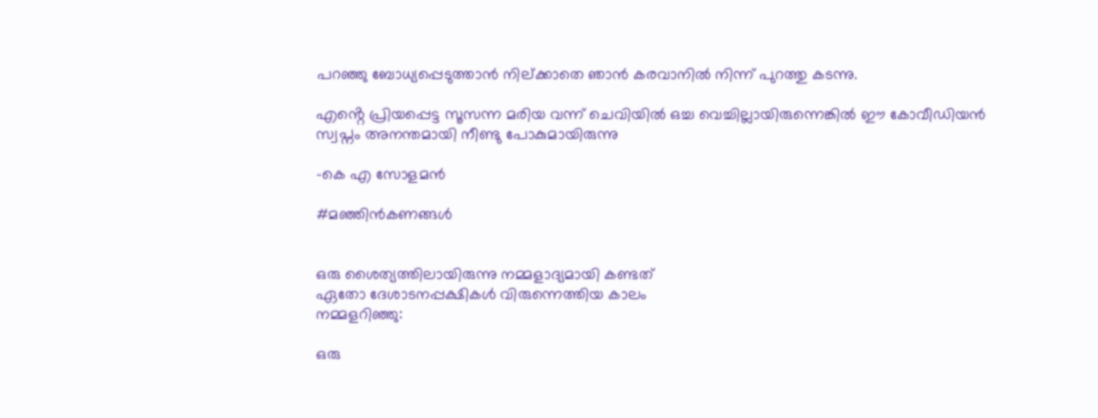പറഞ്ഞു ബോധ്യപ്പെടുത്താൻ നില്ക്കാതെ ഞാൻ കരവാനിൽ നിന്ന് പുറത്തു കടന്നു.

എൻ്റെ പ്രിയപ്പെട്ട സൂസന്ന മരിയ വന്ന് ചെവിയിൽ ഒച്ച വെച്ചില്ലായിരുന്നെങ്കിൽ ഈ കോവീഡിയൻ സ്വപ്നം അനന്തമായി നീണ്ടു പോകുമായിരുന്നു

-കെ എ സോളമൻ

#മഞ്ഞിൻകണങ്ങൾ


ഒരു ശൈത്യത്തിലായിരുന്നു നമ്മളാദ്യമായി കണ്ടത്
ഏതോ ദേശാടനപ്പക്ഷികൾ വിരുന്നെത്തിയ കാലം
നമ്മളറിഞ്ഞു:

ഒരു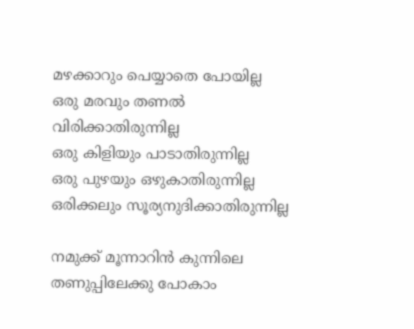മഴക്കാറും പെയ്യാതെ പോയില്ല
ഒരു മരവും തണൽ വിരിക്കാതിരുന്നില്ല
ഒരു കിളിയും പാടാതിരുന്നില്ല
ഒരു പുഴയും ഒഴുകാതിരുന്നില്ല
ഒരിക്കലും സൂര്യനുദിക്കാതിരുന്നില്ല

നമുക്ക് മൂന്നാറിൻ കുന്നിലെ തണുപ്പിലേക്കു പോകാം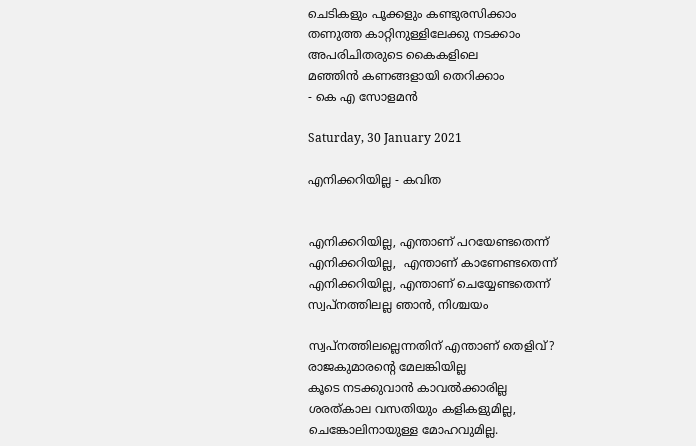ചെടികളും പൂക്കളും കണ്ടുരസിക്കാം
തണുത്ത കാറ്റിനുള്ളിലേക്കു നടക്കാം
അപരിചിതരുടെ കൈകളിലെ
മഞ്ഞിൻ കണങ്ങളായി തെറിക്കാം
- കെ എ സോളമൻ

Saturday, 30 January 2021

എനിക്കറിയില്ല - കവിത


എനിക്കറിയില്ല, എന്താണ് പറയേണ്ടതെന്ന്
എനിക്കറിയില്ല,  എന്താണ് കാണേണ്ടതെന്ന്
എനിക്കറിയില്ല, എന്താണ് ചെയ്യേണ്ടതെന്ന്
സ്വപ്നത്തിലല്ല ഞാൻ, നിശ്ചയം

സ്വപ്നത്തിലല്ലെന്നതിന് എന്താണ് തെളിവ്?
രാജകുമാരൻ്റെ മേലങ്കിയില്ല
കൂടെ നടക്കുവാൻ കാവൽക്കാരില്ല
ശരത്കാല വസതിയും കളികളുമില്ല,
ചെങ്കോലിനായുള്ള മോഹവുമില്ല.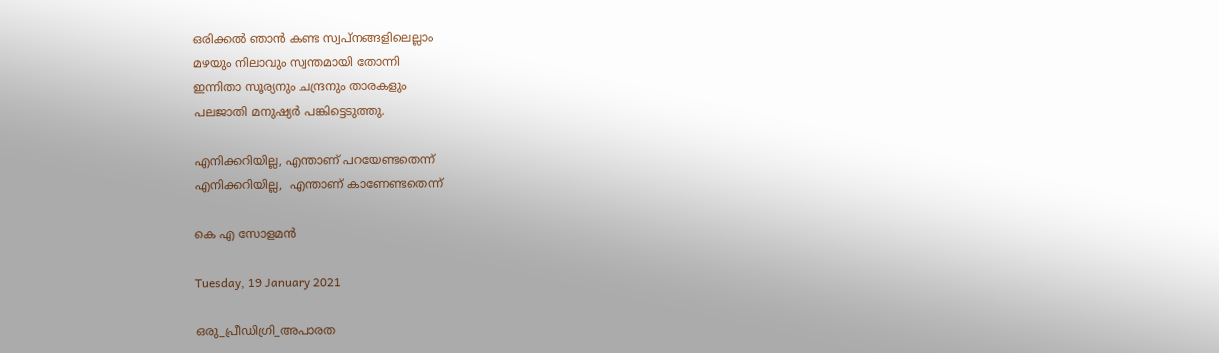ഒരിക്കൽ ഞാൻ കണ്ട സ്വപ്നങ്ങളിലെല്ലാം
മഴയും നിലാവും സ്വന്തമായി തോന്നി
ഇന്നിതാ സൂര്യനും ചന്ദ്രനും താരകളും
പലജാതി മനുഷ്യർ പങ്കിട്ടെടുത്തു.

എനിക്കറിയില്ല, എന്താണ് പറയേണ്ടതെന്ന്
എനിക്കറിയില്ല,  എന്താണ് കാണേണ്ടതെന്ന്

കെ എ സോളമൻ

Tuesday, 19 January 2021

ഒരു_പ്രീഡിഗ്രി_അപാരത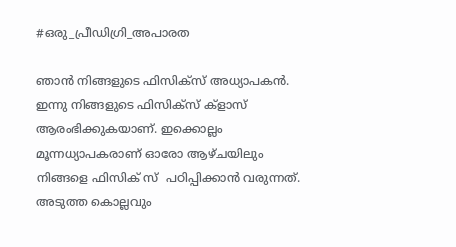#ഒരു_പ്രീഡിഗ്രി_അപാരത

ഞാൻ നിങ്ങളുടെ ഫിസിക്സ് അധ്യാപകൻ. ഇന്നു നിങ്ങളുടെ ഫിസിക്സ് ക്ളാസ് ആരംഭിക്കുകയാണ്. ഇക്കൊല്ലം മൂന്നധ്യാപകരാണ് ഓരോ ആഴ്ചയിലും നിങ്ങളെ ഫിസിക് സ്  പഠിപ്പിക്കാൻ വരുന്നത്. അടുത്ത കൊല്ലവും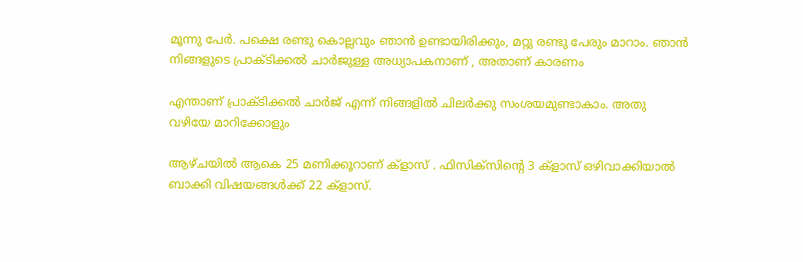മൂന്നു പേർ. പക്ഷെ രണ്ടു കൊല്ലവും ഞാൻ ഉണ്ടായിരിക്കും, മറ്റു രണ്ടു പേരും മാറാം. ഞാൻ നിങ്ങളുടെ പ്രാക്ടിക്കൽ ചാർജുള്ള അധ്യാപകനാണ് , അതാണ് കാരണം

എന്താണ് പ്രാക്ടിക്കൽ ചാർജ് എന്ന് നിങ്ങളിൽ ചിലർക്കു സംശയമുണ്ടാകാം. അതു വഴിയേ മാറിക്കോളും

ആഴ്ചയിൽ ആകെ 25 മണിക്കൂറാണ് ക്ളാസ് . ഫിസിക്സിൻ്റെ 3 ക്ളാസ് ഒഴിവാക്കിയാൽ ബാക്കി വിഷയങ്ങൾക്ക് 22 ക്ളാസ്.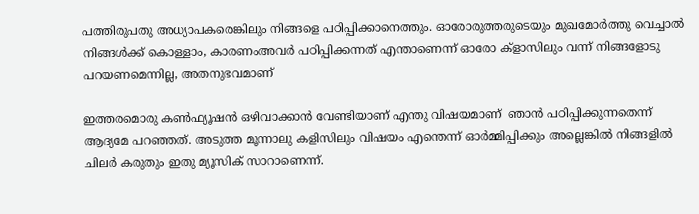പത്തിരുപതു അധ്യാപകരെങ്കിലും നിങ്ങളെ പഠിപ്പിക്കാനെത്തും. ഓരോരുത്തരുടെയും മുഖമോർത്തു വെച്ചാൽ നിങ്ങൾക്ക് കൊള്ളാം, കാരണംഅവർ പഠിപ്പിക്കന്നത് എന്താണെന്ന് ഓരോ ക്ളാസിലും വന്ന് നിങ്ങളോടു പറയണമെന്നില്ല, അതനുഭവമാണ്

ഇത്തരമൊരു കൺഫ്യൂഷൻ ഒഴിവാക്കാൻ വേണ്ടിയാണ് എന്തു വിഷയമാണ്  ഞാൻ പഠിപ്പിക്കുന്നതെന്ന് ആദ്യമേ പറഞ്ഞത്. അടുത്ത മൂന്നാലു കളിസിലും വിഷയം എന്തെന്ന് ഓർമ്മിപ്പിക്കും അല്ലെങ്കിൽ നിങ്ങളിൽ ചിലർ കരുതും ഇതു മ്യൂസിക്‌ സാറാണെന്ന്.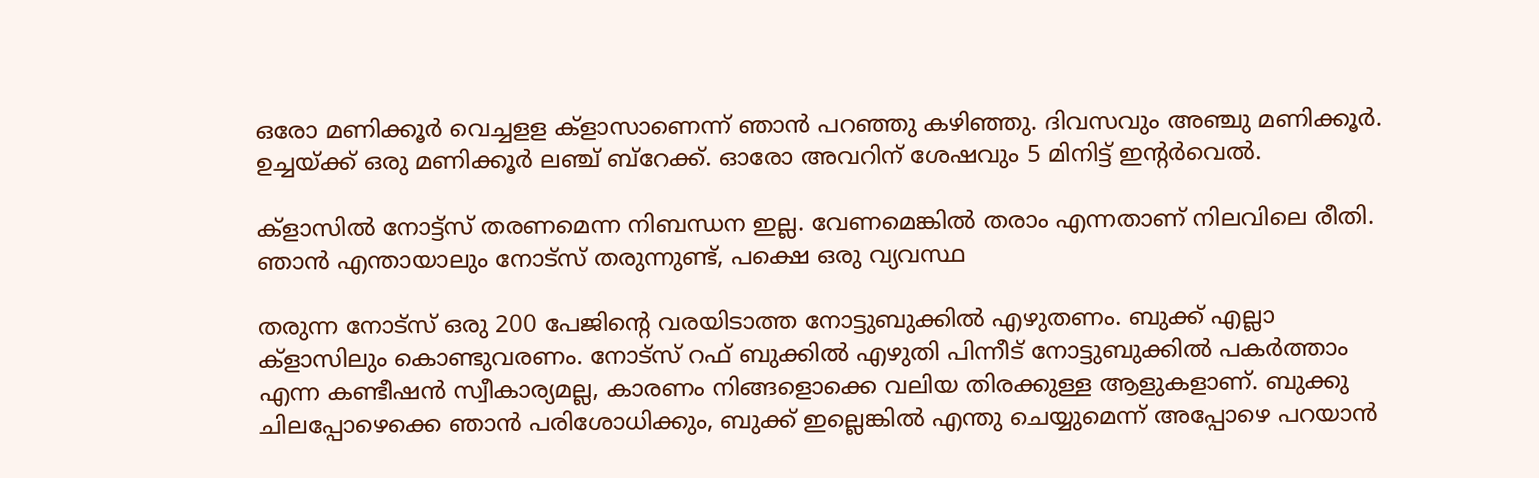ഒരോ മണിക്കൂർ വെച്ചളള ക്ളാസാണെന്ന് ഞാൻ പറഞ്ഞു കഴിഞ്ഞു. ദിവസവും അഞ്ചു മണിക്കൂർ. ഉച്ചയ്ക്ക് ഒരു മണിക്കൂർ ലഞ്ച് ബ്റേക്ക്. ഓരോ അവറിന് ശേഷവും 5 മിനിട്ട് ഇൻ്റർവെൽ.

ക്ളാസിൽ നോട്ട്സ് തരണമെന്ന നിബന്ധന ഇല്ല. വേണമെങ്കിൽ തരാം എന്നതാണ് നിലവിലെ രീതി.  ഞാൻ എന്തായാലും നോട്സ് തരുന്നുണ്ട്, പക്ഷെ ഒരു വ്യവസ്ഥ

തരുന്ന നോട്സ് ഒരു 200 പേജിൻ്റെ വരയിടാത്ത നോട്ടുബുക്കിൽ എഴുതണം. ബുക്ക് എല്ലാ ക്ളാസിലും കൊണ്ടുവരണം. നോട്സ് റഫ് ബുക്കിൽ എഴുതി പിന്നീട് നോട്ടുബുക്കിൽ പകർത്താം എന്ന കണ്ടീഷൻ സ്വീകാര്യമല്ല, കാരണം നിങ്ങളൊക്കെ വലിയ തിരക്കുള്ള ആളുകളാണ്. ബുക്കു ചിലപ്പോഴെക്കെ ഞാൻ പരിശോധിക്കും, ബുക്ക് ഇല്ലെങ്കിൽ എന്തു ചെയ്യുമെന്ന് അപ്പോഴെ പറയാൻ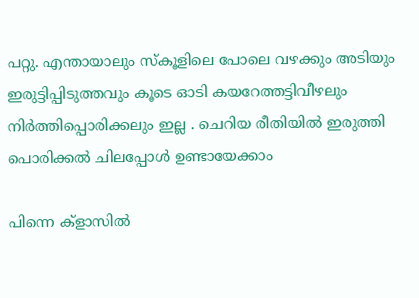പറ്റു. എന്തായാലും സ്കൂളിലെ പോലെ വഴക്കും അടിയും ഇരുട്ടിപ്പിടുത്തവും കൂടെ ഓടി കയറേത്തട്ടിവീഴലും നിർത്തിപ്പൊരിക്കലും ഇല്ല . ചെറിയ രീതിയിൽ ഇരുത്തി പൊരിക്കൽ ചിലപ്പോൾ ഉണ്ടായേക്കാം

പിന്നെ ക്ളാസിൽ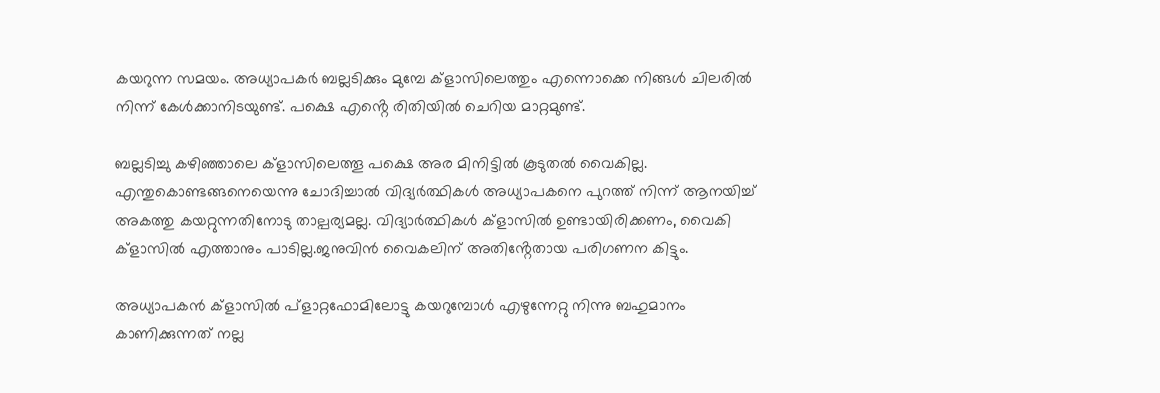കയറുന്ന സമയം. അധ്യാപകർ ബല്ലടിക്കും മുമ്പേ ക്ളാസിലെത്തും എന്നൊക്കെ നിങ്ങൾ ചിലരിൽ നിന്ന് കേൾക്കാനിടയുണ്ട്. പക്ഷെ എൻ്റെ രിതിയിൽ ചെറിയ മാറ്റമുണ്ട്.

ബല്ലടിച്ചു കഴിഞ്ഞാലെ ക്ളാസിലെത്തൂ പക്ഷെ അര മിനിട്ടിൽ കൂടുതൽ വൈകില്ല. എന്തുകൊണ്ടങ്ങനെയെന്നു ചോദിച്ചാൽ വിദ്യർത്ഥികൾ അധ്യാപകനെ പുറത്ത് നിന്ന് ആനയിച്ച്  അകത്തു കയറ്റുന്നതിനോടു താല്പര്യമല്ല. വിദ്യാർത്ഥികൾ ക്ളാസിൽ ഉണ്ടായിരിക്കണം, വൈകി ക്‌ളാസിൽ എത്താനും പാടില്ല.ജനുവിൻ വൈകലിന് അതിൻ്റേതായ പരിഗണന കിട്ടും.

അധ്യാപകൻ ക്ളാസിൽ പ്ളാറ്റഫോമിലോട്ടു കയറുമ്പോൾ എഴുന്നേറ്റു നിന്നു ബഹുമാനം കാണിക്കുന്നത് നല്ല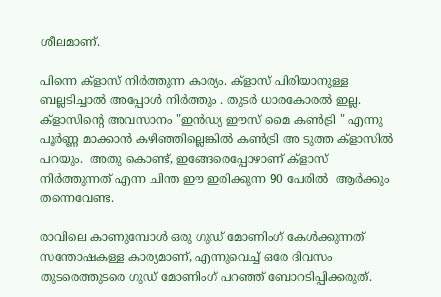ശീലമാണ്.

പിന്നെ ക്ളാസ് നിർത്തുന്ന കാര്യം. ക്ളാസ് പിരിയാനുള്ള ബല്ലടിച്ചാൽ അപ്പോൾ നിർത്തും . തുടർ ധാരകോരൽ ഇല്ല. ക്ളാസിൻ്റെ അവസാനം "ഇൻഡ്യ ഈസ് മൈ കൺട്രി " എന്നു പൂർണ്ണ മാക്കാൻ കഴിഞ്ഞില്ലെങ്കിൽ കൺട്രി അ ടുത്ത ക്ളാസിൽ പറയും.  അതു കൊണ്ട്, ഇങ്ങേരെപ്പോഴാണ് ക്ളാസ് നിർത്തുന്നത് എന്ന ചിന്ത ഈ ഇരിക്കുന്ന 90 പേരിൽ  ആർക്കും തന്നെവേണ്ട.

രാവിലെ കാണുമ്പോൾ ഒരു ഗുഡ് മോണിംഗ് കേൾക്കുന്നത് സന്തോഷകള്ള കാര്യമാണ്, എന്നുവെച്ച് ഒരേ ദിവസം തുടരെത്തുടരെ ഗുഡ് മോണിംഗ് പറഞ്ഞ് ബോറടിപ്പിക്കരുത്.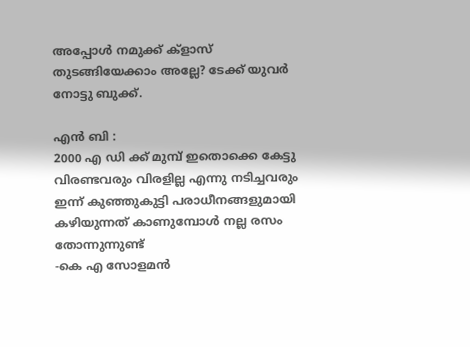അപ്പോൾ നമുക്ക് ക്ളാസ് തുടങ്ങിയേക്കാം അല്ലേ? ടേക്ക് യുവർ നോട്ടു ബുക്ക്.

എൻ ബി :
2000 എ ഡി ക്ക് മുമ്പ് ഇതൊക്കെ കേട്ടു വിരണ്ടവരും വിരളില്ല എന്നു നടിച്ചവരും ഇന്ന് കുഞ്ഞുകുട്ടി പരാധീനങ്ങളുമായി കഴിയുന്നത് കാണുമ്പോൾ നല്ല രസം തോന്നുന്നുണ്ട്
-കെ എ സോളമൻ